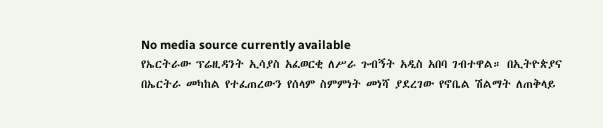No media source currently available
የኤርትራው ፕሬዚዳንት ኢሳያስ አፈወርቂ ለሥራ ጉብኝት አዲስ አበባ ገብተዋል። በኢትዮጵያና በኤርትራ መካከል የተፈጠረውን የሰላም ስምምነት መነሻ ያደረገው የኖቤል ሽልማት ለጠቅላይ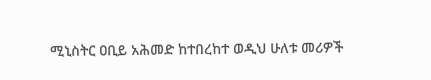ሚኒስትር ዐቢይ አሕመድ ከተበረከተ ወዲህ ሁለቱ መሪዎች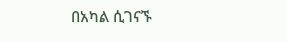በአካል ሲገናኙ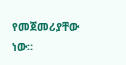የመጀመሪያቸው ነው።